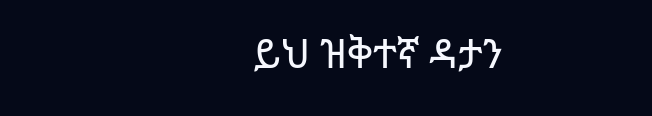ይህ ዝቅተኛ ዳታን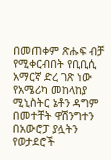በመጠቀም ጽሑፍ ብቻ የሚቀርብበት የቢቢሲ አማርኛ ድረ ገጽ ነው
የአሜሪካ መከላከያ ሚኒስትር ኔቶን ዳግም በመተቸት ዋሽንግተን በአውሮፓ ያሏትን የወታደሮች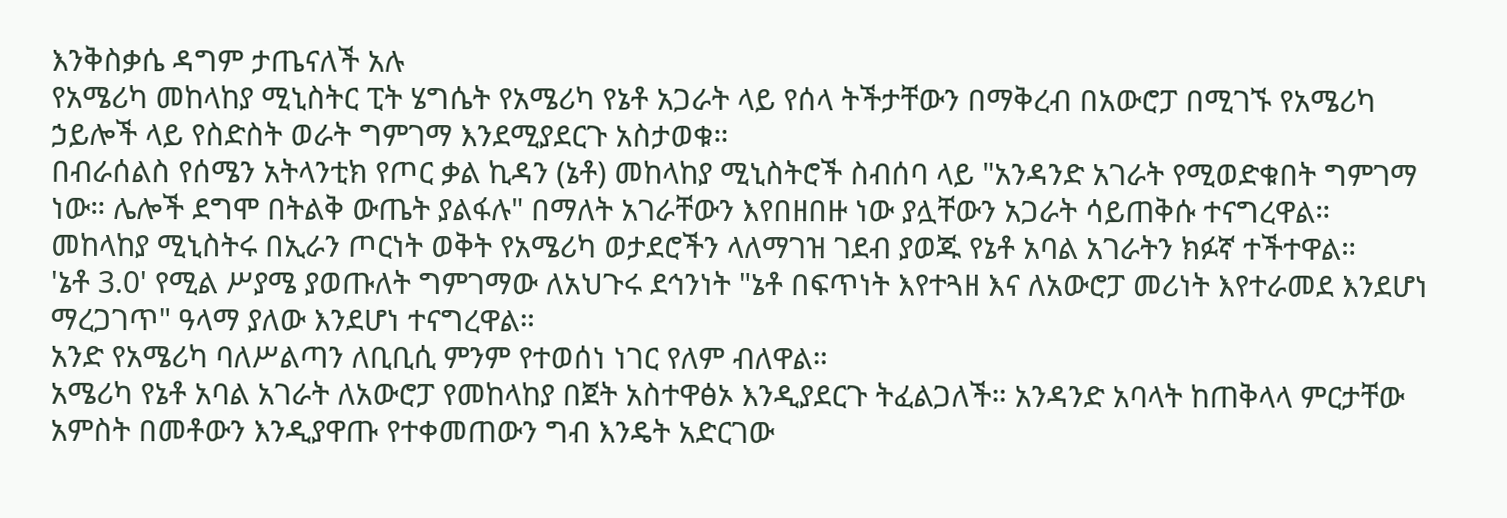እንቅስቃሴ ዳግም ታጤናለች አሉ
የአሜሪካ መከላከያ ሚኒስትር ፒት ሄግሴት የአሜሪካ የኔቶ አጋራት ላይ የሰላ ትችታቸውን በማቅረብ በአውሮፓ በሚገኙ የአሜሪካ ኃይሎች ላይ የስድስት ወራት ግምገማ እንደሚያደርጉ አስታወቁ።
በብራሰልስ የሰሜን አትላንቲክ የጦር ቃል ኪዳን (ኔቶ) መከላከያ ሚኒስትሮች ስብሰባ ላይ "አንዳንድ አገራት የሚወድቁበት ግምገማ ነው። ሌሎች ደግሞ በትልቅ ውጤት ያልፋሉ" በማለት አገራቸውን እየበዘበዙ ነው ያሏቸውን አጋራት ሳይጠቅሱ ተናግረዋል።
መከላከያ ሚኒስትሩ በኢራን ጦርነት ወቅት የአሜሪካ ወታደሮችን ላለማገዝ ገደብ ያወጁ የኔቶ አባል አገራትን ክፉኛ ተችተዋል።
'ኔቶ 3.0' የሚል ሥያሜ ያወጡለት ግምገማው ለአህጉሩ ደኅንነት "ኔቶ በፍጥነት እየተጓዘ እና ለአውሮፓ መሪነት እየተራመደ እንደሆነ ማረጋገጥ" ዓላማ ያለው እንደሆነ ተናግረዋል።
አንድ የአሜሪካ ባለሥልጣን ለቢቢሲ ምንም የተወሰነ ነገር የለም ብለዋል።
አሜሪካ የኔቶ አባል አገራት ለአውሮፓ የመከላከያ በጀት አስተዋፅኦ እንዲያደርጉ ትፈልጋለች። አንዳንድ አባላት ከጠቅላላ ምርታቸው አምስት በመቶውን እንዲያዋጡ የተቀመጠውን ግብ እንዴት አድርገው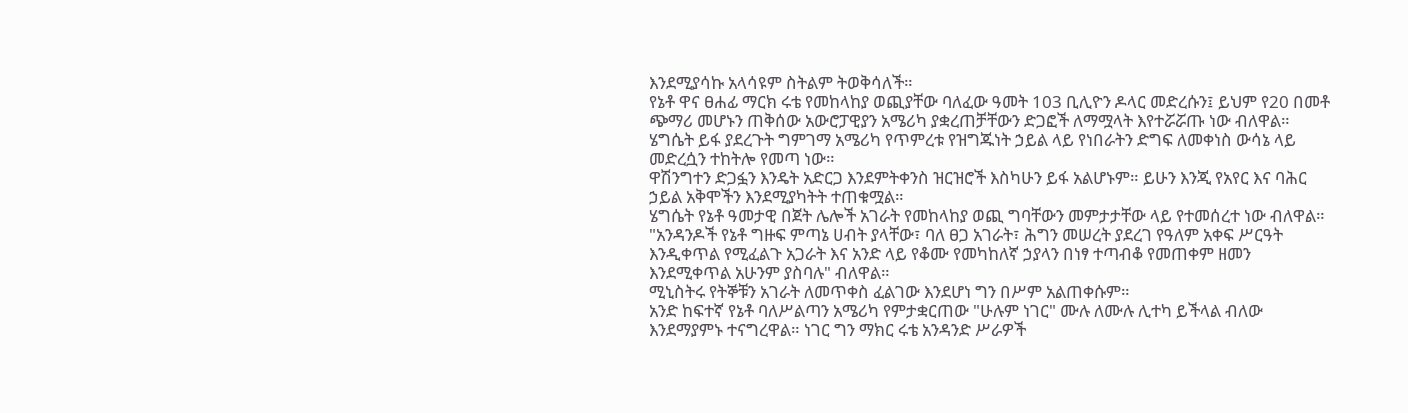እንደሚያሳኩ አላሳዩም ስትልም ትወቅሳለች።
የኔቶ ዋና ፀሐፊ ማርክ ሩቴ የመከላከያ ወጪያቸው ባለፈው ዓመት 103 ቢሊዮን ዶላር መድረሱን፤ ይህም የ20 በመቶ ጭማሪ መሆኑን ጠቅሰው አውሮፓዊያን አሜሪካ ያቋረጠቻቸውን ድጋፎች ለማሟላት እየተሯሯጡ ነው ብለዋል።
ሄግሴት ይፋ ያደረጉት ግምገማ አሜሪካ የጥምረቱ የዝግጁነት ኃይል ላይ የነበራትን ድግፍ ለመቀነስ ውሳኔ ላይ መድረሷን ተከትሎ የመጣ ነው።
ዋሽንግተን ድጋፏን እንዴት አድርጋ እንደምትቀንስ ዝርዝሮች እስካሁን ይፋ አልሆኑም። ይሁን እንጂ የአየር እና ባሕር ኃይል አቅሞችን እንደሚያካትት ተጠቁሟል።
ሄግሴት የኔቶ ዓመታዊ በጀት ሌሎች አገራት የመከላከያ ወጪ ግባቸውን መምታታቸው ላይ የተመሰረተ ነው ብለዋል።
"አንዳንዶች የኔቶ ግዙፍ ምጣኔ ሀብት ያላቸው፣ ባለ ፀጋ አገራት፣ ሕግን መሠረት ያደረገ የዓለም አቀፍ ሥርዓት እንዲቀጥል የሚፈልጉ አጋራት እና አንድ ላይ የቆሙ የመካከለኛ ኃያላን በነፃ ተጣብቆ የመጠቀም ዘመን እንደሚቀጥል አሁንም ያስባሉ" ብለዋል።
ሚኒስትሩ የትኞቹን አገራት ለመጥቀስ ፈልገው እንደሆነ ግን በሥም አልጠቀሱም።
አንድ ከፍተኛ የኔቶ ባለሥልጣን አሜሪካ የምታቋርጠው "ሁሉም ነገር" ሙሉ ለሙሉ ሊተካ ይችላል ብለው እንደማያምኑ ተናግረዋል። ነገር ግን ማክር ሩቴ አንዳንድ ሥራዎች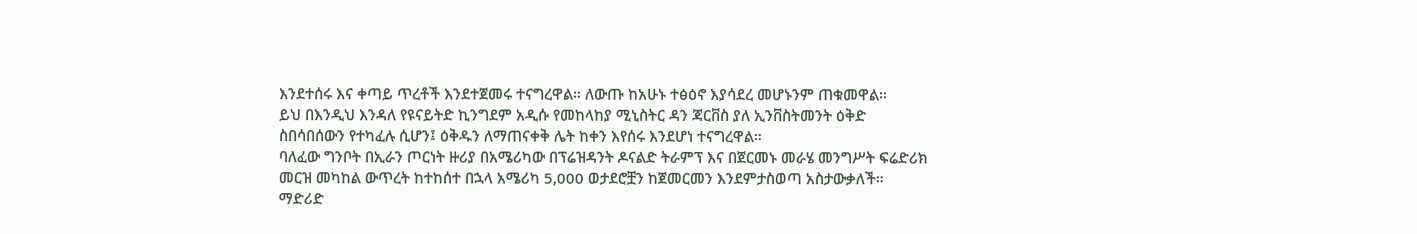እንደተሰሩ እና ቀጣይ ጥረቶች እንደተጀመሩ ተናግረዋል። ለውጡ ከአሁኑ ተፅዕኖ እያሳደረ መሆኑንም ጠቁመዋል።
ይህ በእንዲህ እንዳለ የዩናይትድ ኪንግደም አዲሱ የመከላከያ ሚኒስትር ዳን ጃርቨስ ያለ ኢንቨስትመንት ዕቅድ ስበሳበሰውን የተካፈሉ ሲሆን፤ ዕቅዱን ለማጠናቀቅ ሌት ከቀን እየሰሩ እንደሆነ ተናግረዋል።
ባለፈው ግንቦት በኢራን ጦርነት ዙሪያ በአሜሪካው በፕሬዝዳንት ዶናልድ ትራምፕ እና በጀርመኑ መራሄ መንግሥት ፍሬድሪክ መርዝ መካከል ውጥረት ከተከሰተ በኋላ አሜሪካ 5,000 ወታደሮቿን ከጀመርመን እንደምታስወጣ አስታውቃለች።
ማድሪድ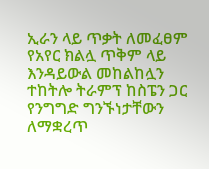ኢራን ላይ ጥቃት ለመፈፀም የአየር ክልሏ ጥቅም ላይ እንዳይውል መከልከሏን ተከትሎ ትራምፕ ከስፔን ጋር የንግግድ ግንኙነታቸውን ለማቋረጥ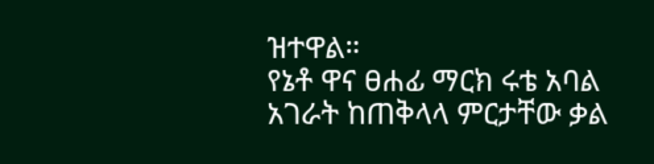ዝተዋል።
የኔቶ ዋና ፀሐፊ ማርክ ሩቴ አባል አገራት ከጠቅላላ ምርታቸው ቃል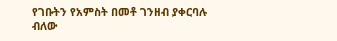የገቡትን የአምስት በመቶ ገንዘብ ያቀርባሉ ብለው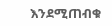እንደሚጠብቁ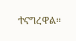ተናግረዋል።